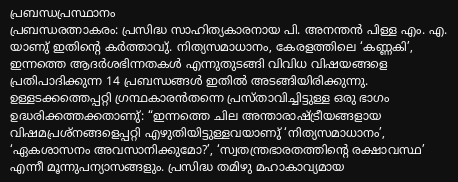പ്രബന്ധപ്രസ്ഥാനം
പ്രബന്ധരത്നാകരം: പ്രസിദ്ധ സാഹിത്യകാരനായ പി. അനന്തൻ പിള്ള എം. എ. യാണു് ഇതിൻ്റെ കർത്താവു്. നിത്യസമാധാനം, കേരളത്തിലെ ‘കണ്ണകി’, ഇന്നത്തെ ആദർശഭിന്നതകൾ എന്നുതുടങ്ങി വിവിധ വിഷയങ്ങളെ പ്രതിപാദിക്കുന്ന 14 പ്രബന്ധങ്ങൾ ഇതിൽ അടങ്ങിയിരിക്കുന്നു. ഉള്ളടക്കത്തെപ്പറ്റി ഗ്രന്ഥകാരൻതന്നെ പ്രസ്താവിച്ചിട്ടുള്ള ഒരു ഭാഗം ഉദ്ധരിക്കത്തക്കതാണു്: “ഇന്നത്തെ ചില അന്താരാഷ്ട്രീയങ്ങളായ വിഷമപ്രശ്നങ്ങളെപ്പറ്റി എഴുതിയിട്ടുള്ളവയാണു് ‘നിത്യസമാധാനം’, ‘ഏകശാസനം അവസാനിക്കുമോ?’, ‘സ്വതന്ത്രഭാരതത്തിന്റെ രക്ഷാവസ്ഥ’ എന്നീ മൂന്നുപന്യാസങ്ങളും. പ്രസിദ്ധ തമിഴു മഹാകാവ്യമായ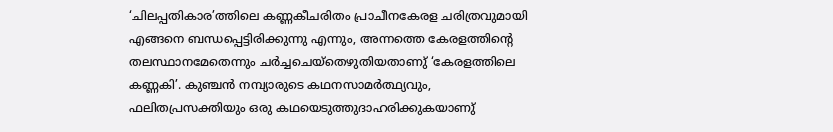‘ചിലപ്പതികാര’ത്തിലെ കണ്ണകീചരിതം പ്രാചീനകേരള ചരിത്രവുമായി എങ്ങനെ ബന്ധപ്പെട്ടിരിക്കുന്നു എന്നും, അന്നത്തെ കേരളത്തിൻ്റെ തലസ്ഥാനമേതെന്നും ചർച്ചചെയ്തെഴുതിയതാണു് ‘കേരളത്തിലെ കണ്ണകി’. കുഞ്ചൻ നമ്പ്യാരുടെ കഥനസാമർത്ഥ്യവും, ഫലിതപ്രസക്തിയും ഒരു കഥയെടുത്തുദാഹരിക്കുകയാണു്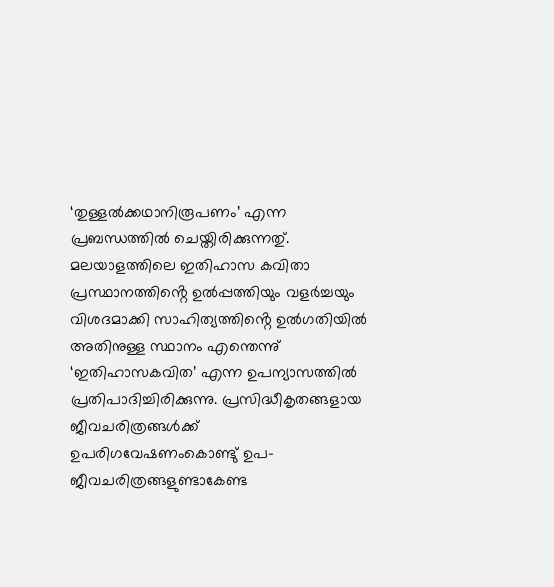‘തുള്ളൽക്കഥാനിരൂപണം’ എന്ന പ്രബന്ധത്തിൽ ചെയ്തിരിക്കുന്നതു്. മലയാളത്തിലെ ഇതിഹാസ കവിതാ പ്രസ്ഥാനത്തിൻ്റെ ഉൽപ്പത്തിയും വളർച്ചയും വിശദമാക്കി സാഹിത്യത്തിൻ്റെ ഉൽഗതിയിൽ അതിനുള്ള സ്ഥാനം എന്തെന്നു് ‘ഇതിഹാസകവിത’ എന്ന ഉപന്യാസത്തിൽ പ്രതിപാദിച്ചിരിക്കുന്നു. പ്രസിദ്ധീകൃതങ്ങളായ ജീവചരിത്രങ്ങൾക്ക് ഉപരിഗവേഷണംകൊണ്ടു് ഉപ-ജീവചരിത്രങ്ങളുണ്ടാകേണ്ട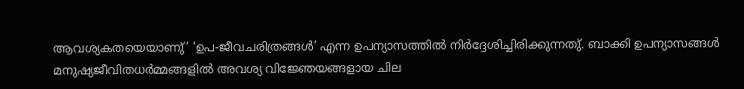ആവശ്യകതയെയാണു്’ ‘ഉപ-ജീവചരിത്രങ്ങൾ’ എന്ന ഉപന്യാസത്തിൽ നിർദ്ദേശിച്ചിരിക്കുന്നതു്. ബാക്കി ഉപന്യാസങ്ങൾ മനുഷ്യജീവിതധർമ്മങ്ങളിൽ അവശ്യ വിജ്ഞേയങ്ങളായ ചില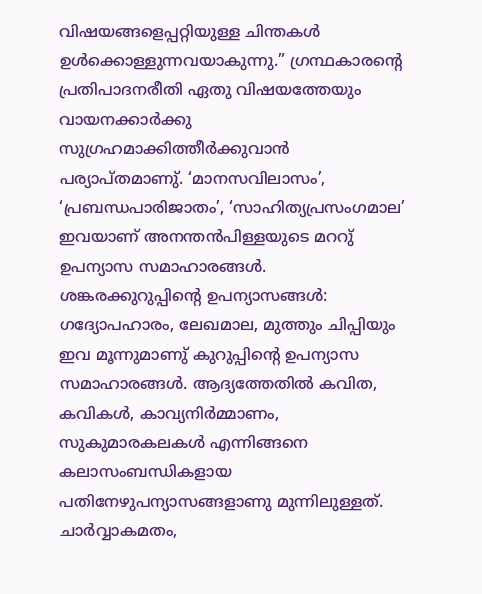വിഷയങ്ങളെപ്പറ്റിയുള്ള ചിന്തകൾ ഉൾക്കൊള്ളുന്നവയാകുന്നു.” ഗ്രന്ഥകാരൻ്റെ പ്രതിപാദനരീതി ഏതു വിഷയത്തേയും വായനക്കാർക്കു സുഗ്രഹമാക്കിത്തീർക്കുവാൻ പര്യാപ്തമാണു്. ‘മാനസവിലാസം’, ‘പ്രബന്ധപാരിജാതം’, ‘സാഹിത്യപ്രസംഗമാല’ ഇവയാണ് അനന്തൻപിള്ളയുടെ മററു് ഉപന്യാസ സമാഹാരങ്ങൾ.
ശങ്കരക്കുറുപ്പിൻ്റെ ഉപന്യാസങ്ങൾ: ഗദ്യോപഹാരം, ലേഖമാല, മുത്തും ചിപ്പിയും ഇവ മൂന്നുമാണു് കുറുപ്പിൻ്റെ ഉപന്യാസ സമാഹാരങ്ങൾ. ആദ്യത്തേതിൽ കവിത, കവികൾ, കാവ്യനിർമ്മാണം, സുകുമാരകലകൾ എന്നിങ്ങനെ കലാസംബന്ധികളായ പതിനേഴുപന്യാസങ്ങളാണു മുന്നിലുള്ളത്. ചാർവ്വാകമതം,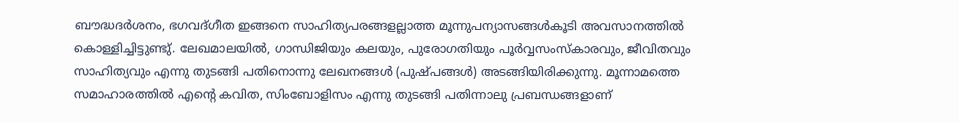ബൗദ്ധദർശനം, ഭഗവദ്ഗീത ഇങ്ങനെ സാഹിത്യപരങ്ങളല്ലാത്ത മൂന്നുപന്യാസങ്ങൾകൂടി അവസാനത്തിൽ കൊള്ളിച്ചിട്ടുണ്ടു്. ലേഖമാലയിൽ, ഗാന്ധിജിയും കലയും, പുരോഗതിയും പൂർവ്വസംസ്കാരവും, ജീവിതവും സാഹിത്യവും എന്നു തുടങ്ങി പതിനൊന്നു ലേഖനങ്ങൾ (പുഷ്പങ്ങൾ) അടങ്ങിയിരിക്കുന്നു. മൂന്നാമത്തെ സമാഹാരത്തിൽ എൻ്റെ കവിത, സിംബോളിസം എന്നു തുടങ്ങി പതിന്നാലു പ്രബന്ധങ്ങളാണ്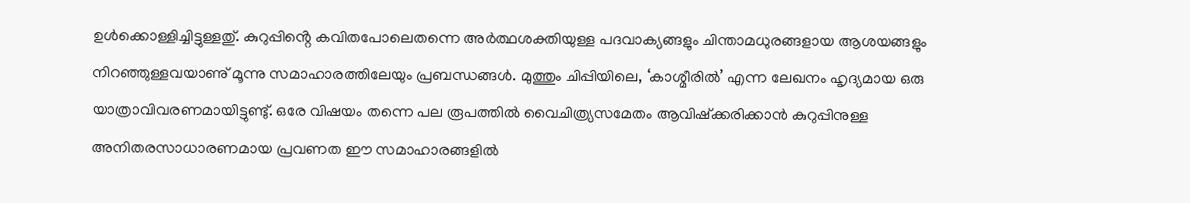ഉൾക്കൊള്ളിച്ചിട്ടുള്ളതു്. കുറുപ്പിൻ്റെ കവിതപോലെതന്നെ അർത്ഥശക്തിയുള്ള പദവാക്യങ്ങളും ചിന്താമധുരങ്ങളായ ആശയങ്ങളും നിറഞ്ഞുള്ളവയാണു് മൂന്നു സമാഹാരത്തിലേയും പ്രബന്ധങ്ങൾ. മുത്തും ചിപ്പിയിലെ, ‘കാശ്മീരിൽ’ എന്ന ലേഖനം ഹൃദ്യമായ ഒരു യാത്രാവിവരണമായിട്ടുണ്ടു്. ഒരേ വിഷയം തന്നെ പല രൂപത്തിൽ വൈചിത്ര്യസമേതം ആവിഷ്ക്കരിക്കാൻ കുറുപ്പിനുള്ള അനിതരസാധാരണമായ പ്രവണത ഈ സമാഹാരങ്ങളിൽ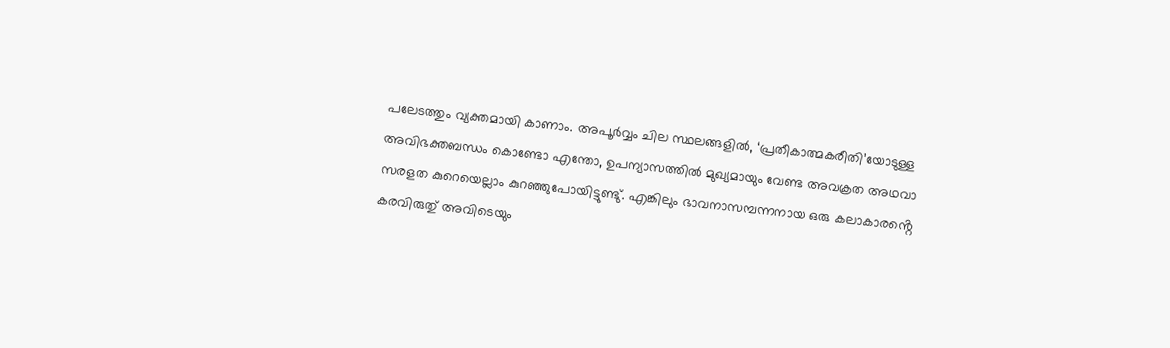പലേടത്തും വ്യക്തമായി കാണാം. അപൂർവ്വം ചില സ്ഥലങ്ങളിൽ, ‘പ്രതീകാത്മകരീതി’യോടുള്ള അവിഭക്തബന്ധം കൊണ്ടോ എന്തോ, ഉപന്യാസത്തിൽ മുഖ്യമായും വേണ്ട അവക്രത അഥവാ സരളത കുറെയെല്ലാം കുറഞ്ഞുപോയിട്ടുണ്ടു്. എങ്കിലും ഭാവനാസമ്പന്നനായ ഒരു കലാകാരൻ്റെ കരവിരുതു് അവിടെയും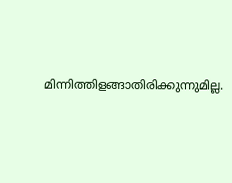മിന്നിത്തിളങ്ങാതിരിക്കുന്നുമില്ല.